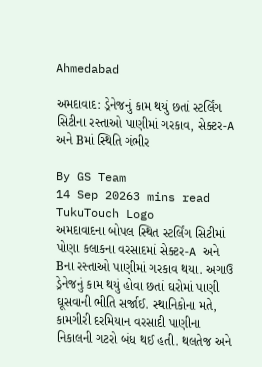Ahmedabad

અમદાવાદ: ડ્રેનેજનું કામ થયું છતાં સ્ટર્લિંગ સિટીના રસ્તાઓ પાણીમાં ગરકાવ, સેક્ટર-A અને Bમાં સ્થિતિ ગંભીર

By GS Team
14 Sep 20263 mins read
TukuTouch Logo
અમદાવાદના બોપલ સ્થિત સ્ટર્લિંગ સિટીમાં પોણા કલાકના વરસાદમાં સેક્ટર-A અને Bના રસ્તાઓ પાણીમાં ગરકાવ થયા. અગાઉ ડ્રેનેજનું કામ થયું હોવા છતાં ઘરોમાં પાણી ઘૂસવાની ભીતિ સર્જાઈ. સ્થાનિકોના મતે, કામગીરી દરમિયાન વરસાદી પાણીના નિકાલની ગટરો બંધ થઈ હતી. થલતેજ અને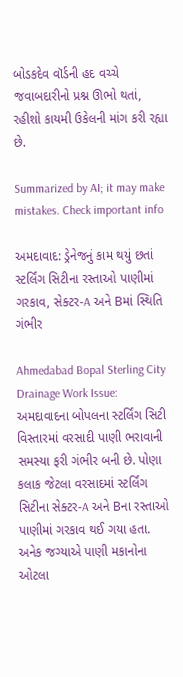બોડકદેવ વૉર્ડની હદ વચ્ચે જવાબદારીનો પ્રશ્ન ઊભો થતાં, રહીશો કાયમી ઉકેલની માંગ કરી રહ્યા છે.

Summarized by AI; it may make mistakes. Check important info

અમદાવાદ: ડ્રેનેજનું કામ થયું છતાં સ્ટર્લિંગ સિટીના રસ્તાઓ પાણીમાં ગરકાવ, સેક્ટર-A અને Bમાં સ્થિતિ ગંભીર

Ahmedabad Bopal Sterling City Drainage Work Issue: અમદાવાદના બોપલના સ્ટર્લિંગ સિટી વિસ્તારમાં વરસાદી પાણી ભરાવાની સમસ્યા ફરી ગંભીર બની છે. પોણા કલાક જેટલા વરસાદમાં સ્ટર્લિંગ સિટીના સેક્ટર-A અને Bના રસ્તાઓ પાણીમાં ગરકાવ થઈ ગયા હતા. અનેક જગ્યાએ પાણી મકાનોના ઓટલા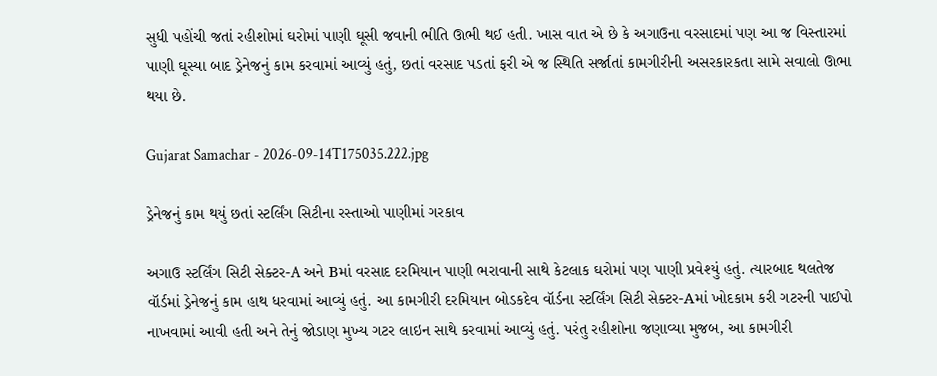સુધી પહોંચી જતાં રહીશોમાં ઘરોમાં પાણી ઘૂસી જવાની ભીતિ ઊભી થઈ હતી. ખાસ વાત એ છે કે અગાઉના વરસાદમાં પણ આ જ વિસ્તારમાં પાણી ઘૂસ્યા બાદ ડ્રેનેજનું કામ કરવામાં આવ્યું હતું, છતાં વરસાદ પડતાં ફરી એ જ સ્થિતિ સર્જાતાં કામગીરીની અસરકારકતા સામે સવાલો ઊભા થયા છે.

Gujarat Samachar - 2026-09-14T175035.222.jpg

ડ્રેનેજનું કામ થયું છતાં સ્ટર્લિંગ સિટીના રસ્તાઓ પાણીમાં ગરકાવ

અગાઉ સ્ટર્લિંગ સિટી સેક્ટર-A અને Bમાં વરસાદ દરમિયાન પાણી ભરાવાની સાથે કેટલાક ઘરોમાં પણ પાણી પ્રવેશ્યું હતું. ત્યારબાદ થલતેજ વૉર્ડમાં ડ્રેનેજનું કામ હાથ ધરવામાં આવ્યું હતું. આ કામગીરી દરમિયાન બોડકદેવ વૉર્ડના સ્ટર્લિંગ સિટી સેક્ટર-Aમાં ખોદકામ કરી ગટરની પાઈપો નાખવામાં આવી હતી અને તેનું જોડાણ મુખ્ય ગટર લાઇન સાથે કરવામાં આવ્યું હતું. પરંતુ રહીશોના જણાવ્યા મુજબ, આ કામગીરી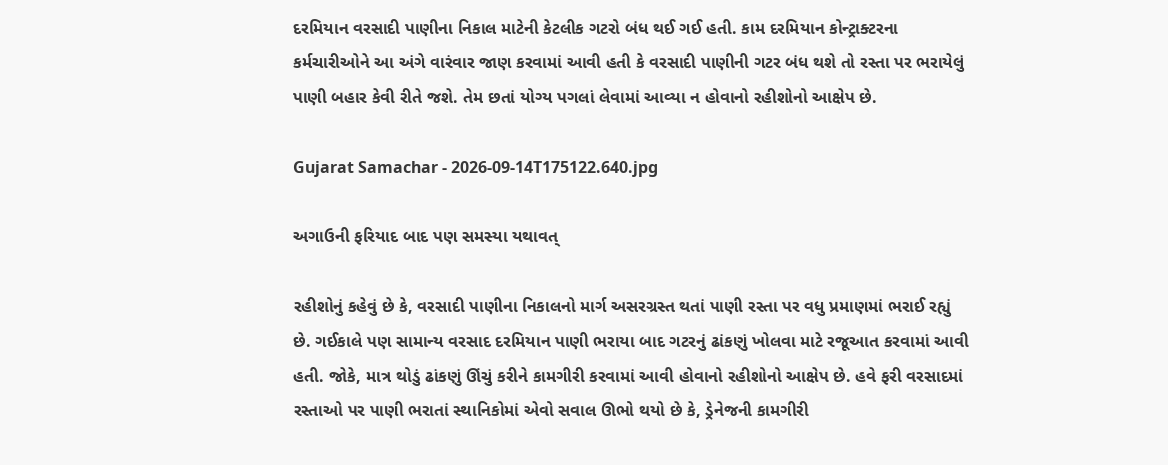દરમિયાન વરસાદી પાણીના નિકાલ માટેની કેટલીક ગટરો બંધ થઈ ગઈ હતી. કામ દરમિયાન કોન્ટ્રાક્ટરના કર્મચારીઓને આ અંગે વારંવાર જાણ કરવામાં આવી હતી કે વરસાદી પાણીની ગટર બંધ થશે તો રસ્તા પર ભરાયેલું પાણી બહાર કેવી રીતે જશે. તેમ છતાં યોગ્ય પગલાં લેવામાં આવ્યા ન હોવાનો રહીશોનો આક્ષેપ છે.

Gujarat Samachar - 2026-09-14T175122.640.jpg

અગાઉની ફરિયાદ બાદ પણ સમસ્યા યથાવત્

રહીશોનું કહેવું છે કે, વરસાદી પાણીના નિકાલનો માર્ગ અસરગ્રસ્ત થતાં પાણી રસ્તા પર વધુ પ્રમાણમાં ભરાઈ રહ્યું છે. ગઈકાલે પણ સામાન્ય વરસાદ દરમિયાન પાણી ભરાયા બાદ ગટરનું ઢાંકણું ખોલવા માટે રજૂઆત કરવામાં આવી હતી. જોકે, માત્ર થોડું ઢાંકણું ઊંચું કરીને કામગીરી કરવામાં આવી હોવાનો રહીશોનો આક્ષેપ છે. હવે ફરી વરસાદમાં રસ્તાઓ પર પાણી ભરાતાં સ્થાનિકોમાં એવો સવાલ ઊભો થયો છે કે, ડ્રેનેજની કામગીરી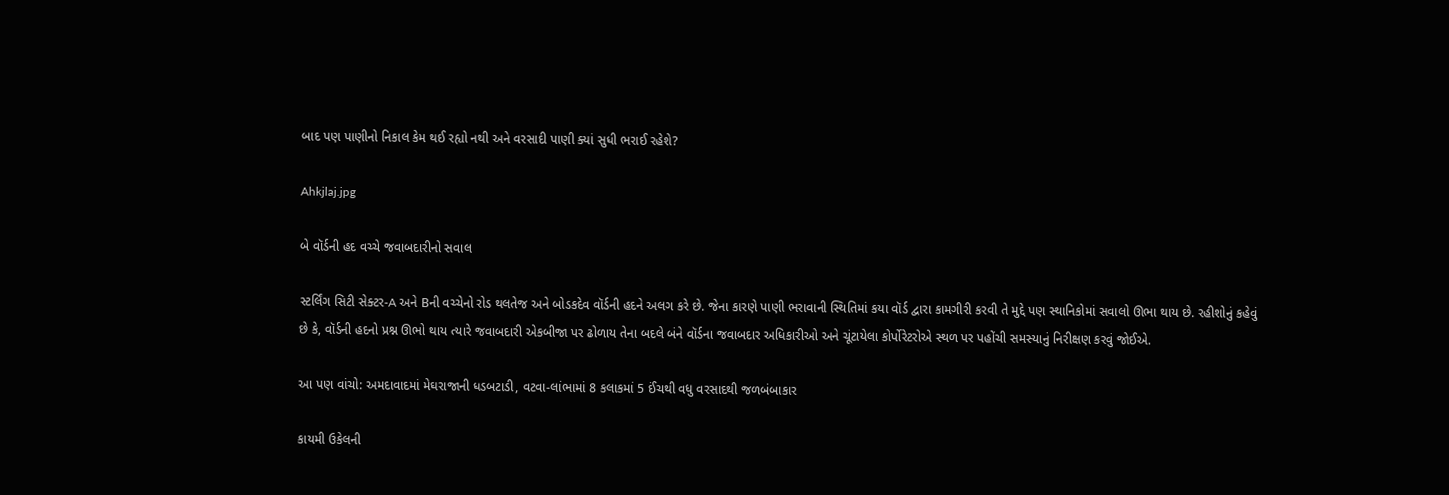બાદ પણ પાણીનો નિકાલ કેમ થઈ રહ્યો નથી અને વરસાદી પાણી ક્યાં સુધી ભરાઈ રહેશે?

Ahkjlaj.jpg

બે વૉર્ડની હદ વચ્ચે જવાબદારીનો સવાલ

સ્ટર્લિંગ સિટી સેક્ટર-A અને Bની વચ્ચેનો રોડ થલતેજ અને બોડકદેવ વૉર્ડની હદને અલગ કરે છે. જેના કારણે પાણી ભરાવાની સ્થિતિમાં કયા વૉર્ડ દ્વારા કામગીરી કરવી તે મુદ્દે પણ સ્થાનિકોમાં સવાલો ઊભા થાય છે. રહીશોનું કહેવું છે કે, વૉર્ડની હદનો પ્રશ્ન ઊભો થાય ત્યારે જવાબદારી એકબીજા પર ઢોળાય તેના બદલે બંને વૉર્ડના જવાબદાર અધિકારીઓ અને ચૂંટાયેલા કોર્પોરેટરોએ સ્થળ પર પહોંચી સમસ્યાનું નિરીક્ષણ કરવું જોઈએ.

આ પણ વાંચો: અમદાવાદમાં મેઘરાજાની ધડબટાડી, વટવા-લાંભામાં 8 કલાકમાં 5 ઈંચથી વધુ વરસાદથી જળબંબાકાર

કાયમી ઉકેલની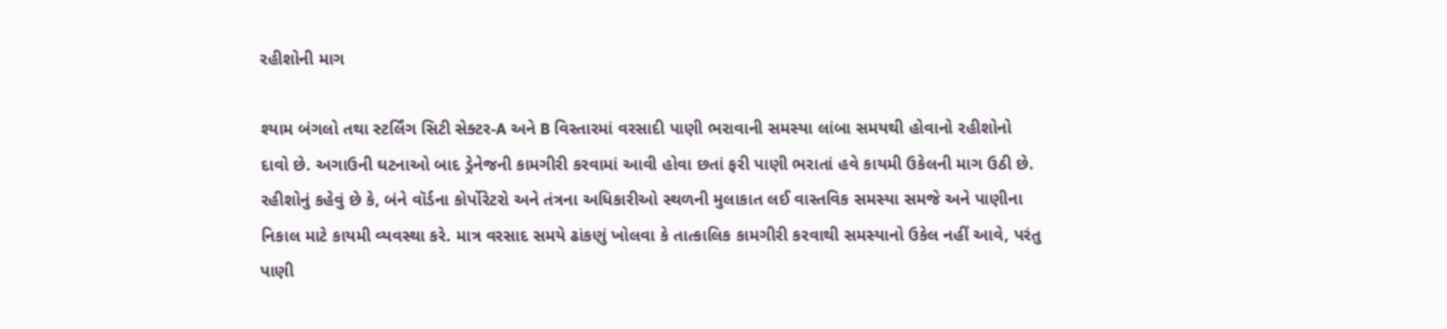રહીશોની માગ

શ્યામ બંગલો તથા સ્ટર્લિંગ સિટી સેક્ટર-A અને B વિસ્તારમાં વરસાદી પાણી ભરાવાની સમસ્યા લાંબા સમયથી હોવાનો રહીશોનો દાવો છે. અગાઉની ઘટનાઓ બાદ ડ્રેનેજની કામગીરી કરવામાં આવી હોવા છતાં ફરી પાણી ભરાતાં હવે કાયમી ઉકેલની માગ ઉઠી છે. રહીશોનું કહેવું છે કે, બંને વૉર્ડના કોર્પોરેટરો અને તંત્રના અધિકારીઓ સ્થળની મુલાકાત લઈ વાસ્તવિક સમસ્યા સમજે અને પાણીના નિકાલ માટે કાયમી વ્યવસ્થા કરે. માત્ર વરસાદ સમયે ઢાંકણું ખોલવા કે તાત્કાલિક કામગીરી કરવાથી સમસ્યાનો ઉકેલ નહીં આવે, પરંતુ પાણી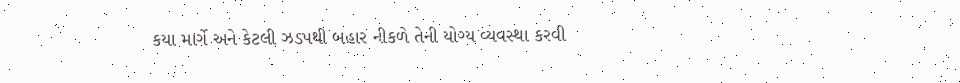કયા માર્ગે અને કેટલી ઝડપથી બહાર નીકળે તેની યોગ્ય વ્યવસ્થા કરવી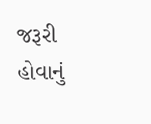જરૂરી હોવાનું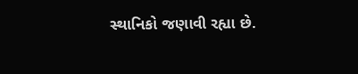સ્થાનિકો જણાવી રહ્યા છે.